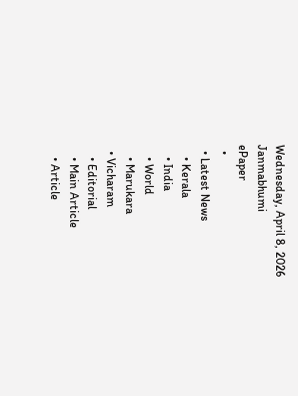Wednesday, April 8, 2026
Janmabhumi
ePaper
  •
  • Latest News
    • Kerala
    • India
    • World
    • Marukara
  • Vicharam
    • Editorial
    • Main Article
    • Article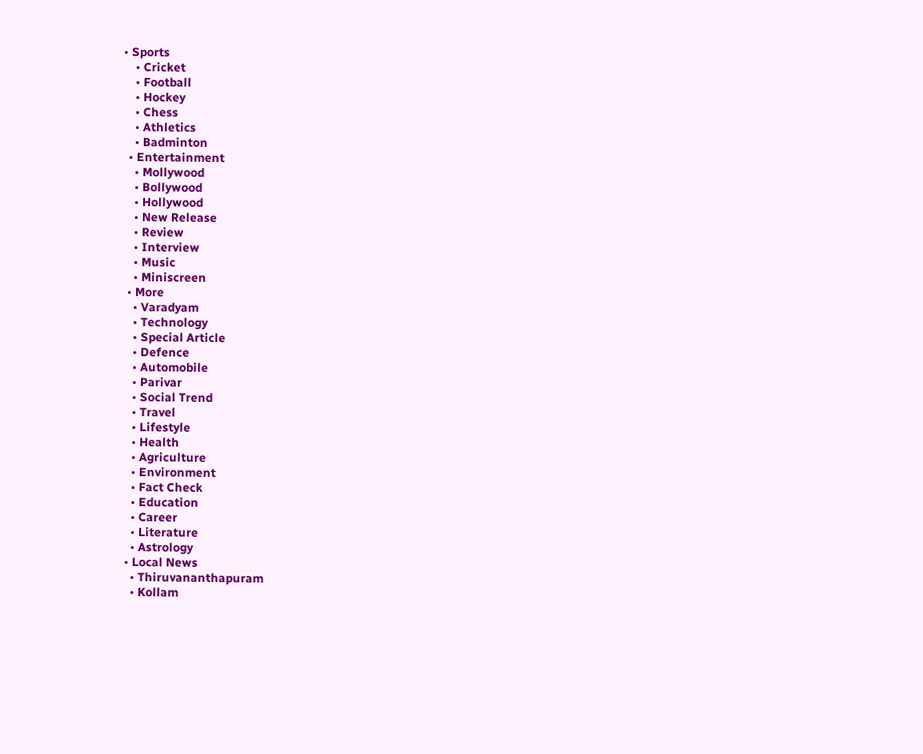• Sports
    • Cricket
    • Football
    • Hockey
    • Chess
    • Athletics
    • Badminton
  • Entertainment
    • Mollywood
    • Bollywood
    • Hollywood
    • New Release
    • Review
    • Interview
    • Music
    • Miniscreen
  • More
    • Varadyam
    • Technology
    • Special Article
    • Defence
    • Automobile
    • Parivar
    • Social Trend
    • Travel
    • Lifestyle
    • Health
    • Agriculture
    • Environment
    • Fact Check
    • Education
    • Career
    • Literature
    • Astrology
  • Local News
    • Thiruvananthapuram
    • Kollam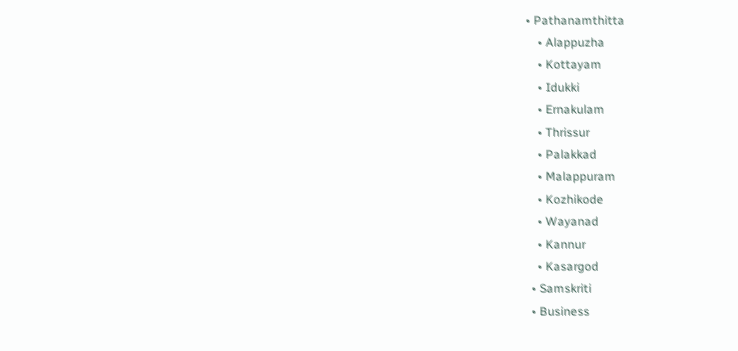• Pathanamthitta
    • Alappuzha
    • Kottayam
    • Idukki
    • Ernakulam
    • Thrissur
    • Palakkad
    • Malappuram
    • Kozhikode
    • Wayanad
    • Kannur
    • Kasargod
  • Samskriti
  • Business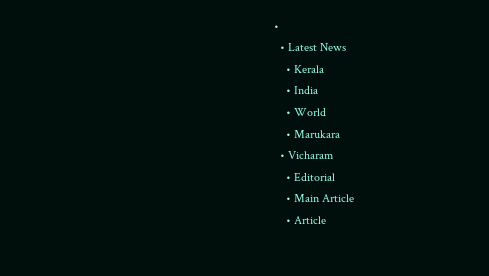•
  • Latest News
    • Kerala
    • India
    • World
    • Marukara
  • Vicharam
    • Editorial
    • Main Article
    • Article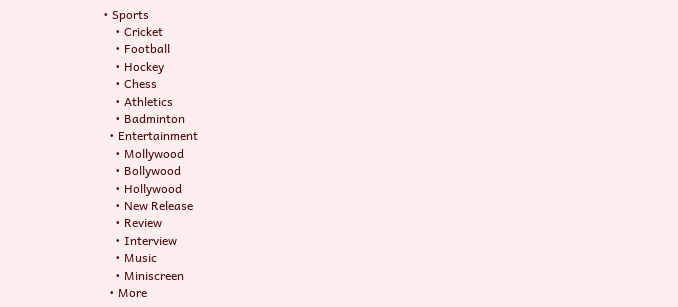• Sports
    • Cricket
    • Football
    • Hockey
    • Chess
    • Athletics
    • Badminton
  • Entertainment
    • Mollywood
    • Bollywood
    • Hollywood
    • New Release
    • Review
    • Interview
    • Music
    • Miniscreen
  • More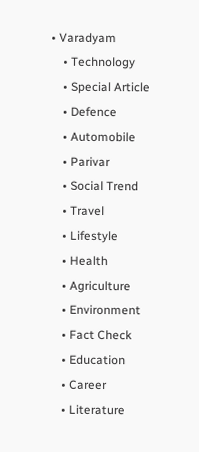• Varadyam
    • Technology
    • Special Article
    • Defence
    • Automobile
    • Parivar
    • Social Trend
    • Travel
    • Lifestyle
    • Health
    • Agriculture
    • Environment
    • Fact Check
    • Education
    • Career
    • Literature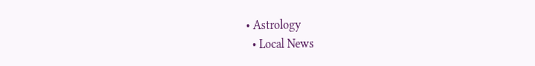• Astrology
  • Local News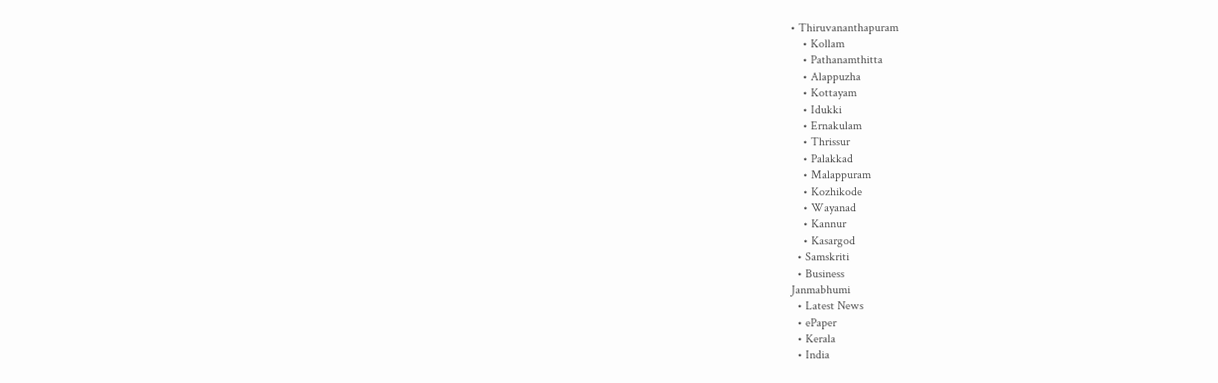• Thiruvananthapuram
    • Kollam
    • Pathanamthitta
    • Alappuzha
    • Kottayam
    • Idukki
    • Ernakulam
    • Thrissur
    • Palakkad
    • Malappuram
    • Kozhikode
    • Wayanad
    • Kannur
    • Kasargod
  • Samskriti
  • Business
Janmabhumi
  • Latest News
  • ePaper
  • Kerala
  • India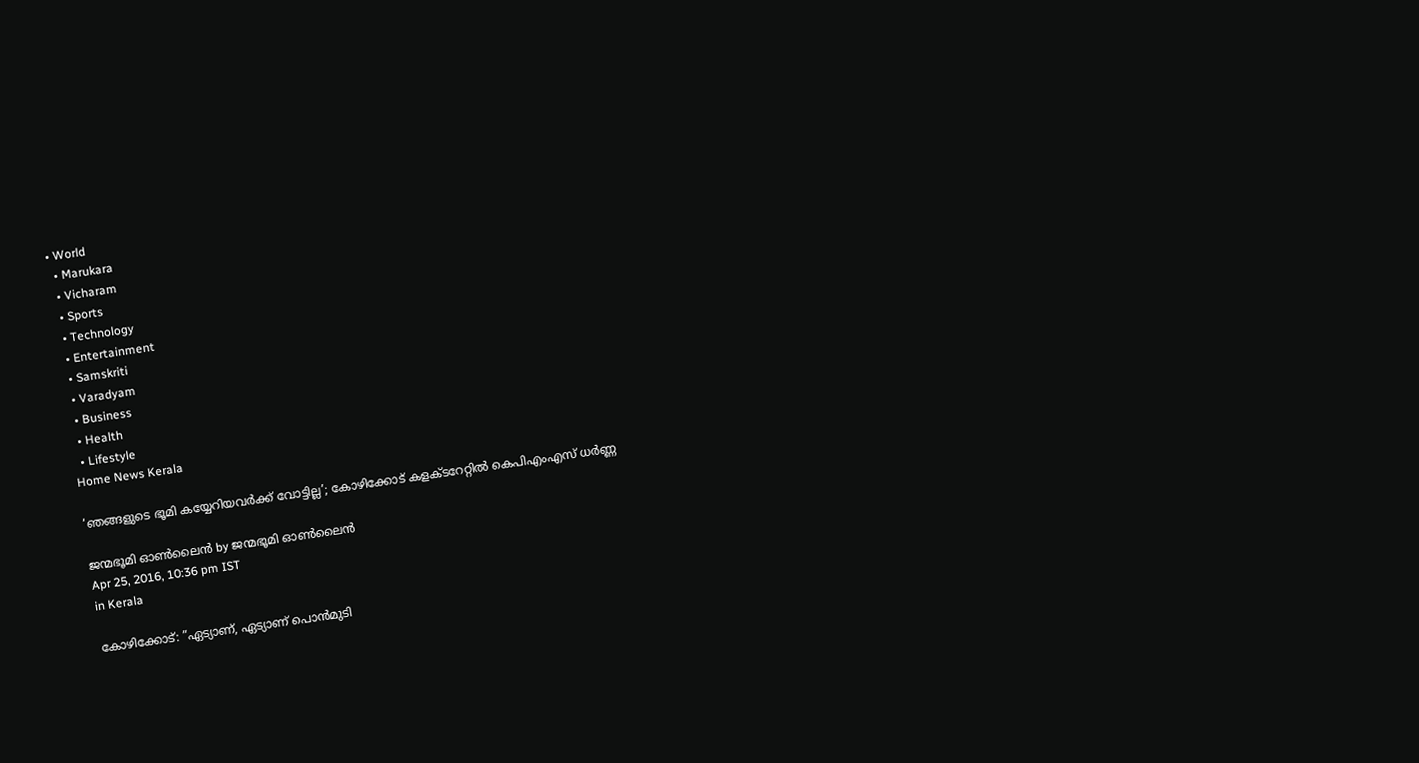• World
  • Marukara
  • Vicharam
  • Sports
  • Technology
  • Entertainment
  • Samskriti
  • Varadyam
  • Business
  • Health
  • Lifestyle
Home News Kerala

‘ഞങ്ങളുടെ ഭൂമി കയ്യേറിയവര്‍ക്ക് വോട്ടില്ല’; കോഴിക്കോട് കളക്ടറേറ്റില്‍ കെപിഎംഎസ് ധര്‍ണ്ണ

ജന്മഭൂമി ഓണ്‍ലൈന്‍ by ജന്മഭൂമി ഓണ്‍ലൈന്‍
Apr 25, 2016, 10:36 pm IST
in Kerala

കോഴിക്കോട്: ”ഏട്യാണ്, ഏട്യാണ് പൊന്‍മുടി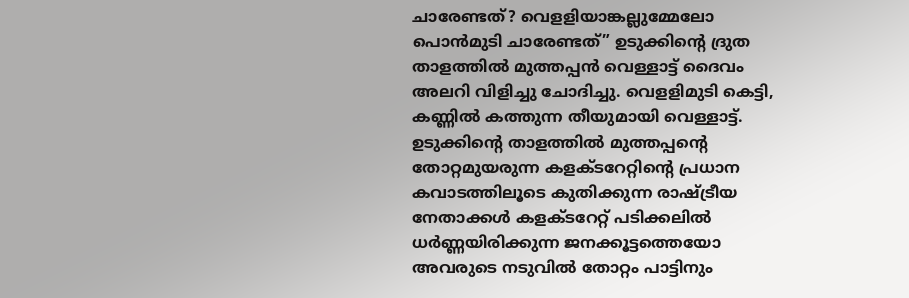ചാരേണ്ടത്? വെളളിയാങ്കല്ലുമ്മേലോ പൊന്‍മുടി ചാരേണ്ടത്” ഉടുക്കിന്റെ ദ്രുത താളത്തില്‍ മുത്തപ്പന്‍ വെള്ളാട്ട് ദൈവം അലറി വിളിച്ചു ചോദിച്ചു. വെളളിമുടി കെട്ടി, കണ്ണില്‍ കത്തുന്ന തീയുമായി വെള്ളാട്ട്. ഉടുക്കിന്റെ താളത്തില്‍ മുത്തപ്പന്റെ തോറ്റമുയരുന്ന കളക്ടറേറ്റിന്റെ പ്രധാന കവാടത്തിലൂടെ കുതിക്കുന്ന രാഷ്‌ട്രീയ നേതാക്കള്‍ കളക്ടറേറ്റ് പടിക്കലില്‍ ധര്‍ണ്ണയിരിക്കുന്ന ജനക്കൂട്ടത്തെയോ അവരുടെ നടുവില്‍ തോറ്റം പാട്ടിനും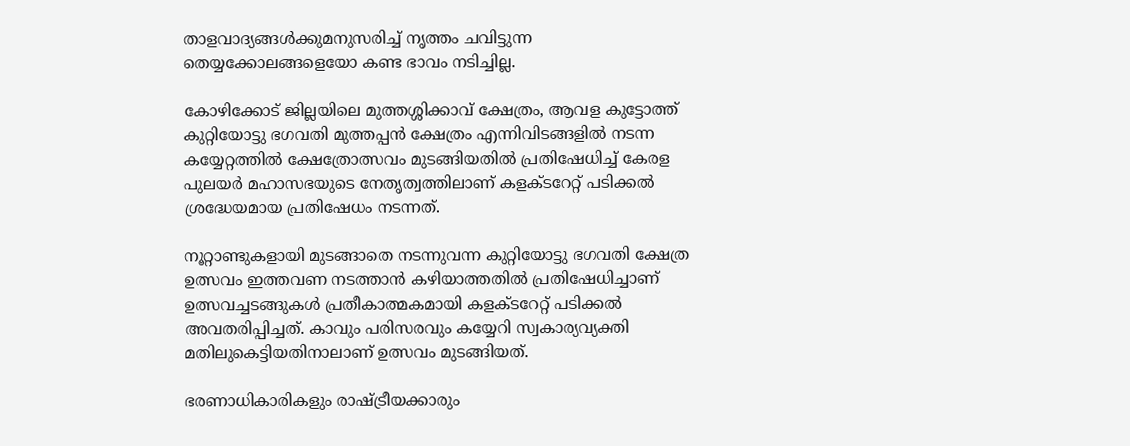താളവാദ്യങ്ങള്‍ക്കുമനുസരിച്ച് നൃത്തം ചവിട്ടുന്ന തെയ്യക്കോലങ്ങളെയോ കണ്ട ഭാവം നടിച്ചില്ല.

കോഴിക്കോട് ജില്ലയിലെ മുത്തശ്ശിക്കാവ് ക്ഷേത്രം, ആവള കുട്ടോത്ത് കുറ്റിയോട്ടു ഭഗവതി മുത്തപ്പന്‍ ക്ഷേത്രം എന്നിവിടങ്ങളില്‍ നടന്ന കയ്യേറ്റത്തില്‍ ക്ഷേത്രോത്സവം മുടങ്ങിയതില്‍ പ്രതിഷേധിച്ച് കേരള പുലയര്‍ മഹാസഭയുടെ നേതൃത്വത്തിലാണ് കളക്ടറേറ്റ് പടിക്കല്‍ ശ്രദ്ധേയമായ പ്രതിഷേധം നടന്നത്.

നൂറ്റാണ്ടുകളായി മുടങ്ങാതെ നടന്നുവന്ന കുറ്റിയോട്ടു ഭഗവതി ക്ഷേത്ര ഉത്സവം ഇത്തവണ നടത്താന്‍ കഴിയാത്തതില്‍ പ്രതിഷേധിച്ചാണ് ഉത്സവച്ചടങ്ങുകള്‍ പ്രതീകാത്മകമായി കളക്ടറേറ്റ് പടിക്കല്‍ അവതരിപ്പിച്ചത്. കാവും പരിസരവും കയ്യേറി സ്വകാര്യവ്യക്തി മതിലുകെട്ടിയതിനാലാണ് ഉത്സവം മുടങ്ങിയത്.

ഭരണാധികാരികളും രാഷ്‌ട്രീയക്കാരും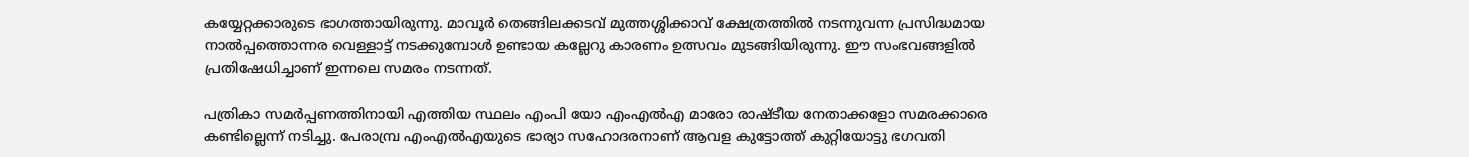കയ്യേറ്റക്കാരുടെ ഭാഗത്തായിരുന്നു. മാവൂര്‍ തെങ്ങിലക്കടവ് മുത്തശ്ശിക്കാവ് ക്ഷേത്രത്തില്‍ നടന്നുവന്ന പ്രസിദ്ധമായ നാല്‍പ്പത്തൊന്നര വെള്ളാട്ട് നടക്കുമ്പോള്‍ ഉണ്ടായ കല്ലേറു കാരണം ഉത്സവം മുടങ്ങിയിരുന്നു. ഈ സംഭവങ്ങളില്‍ പ്രതിഷേധിച്ചാണ് ഇന്നലെ സമരം നടന്നത്.

പത്രികാ സമര്‍പ്പണത്തിനായി എത്തിയ സ്ഥലം എംപി യോ എംഎല്‍എ മാരോ രാഷ്ടീയ നേതാക്കളോ സമരക്കാരെ കണ്ടില്ലെന്ന് നടിച്ചു. പേരാമ്പ്ര എംഎല്‍എയുടെ ഭാര്യാ സഹോദരനാണ് ആവള കുട്ടോത്ത് കുറ്റിയോട്ടു ഭഗവതി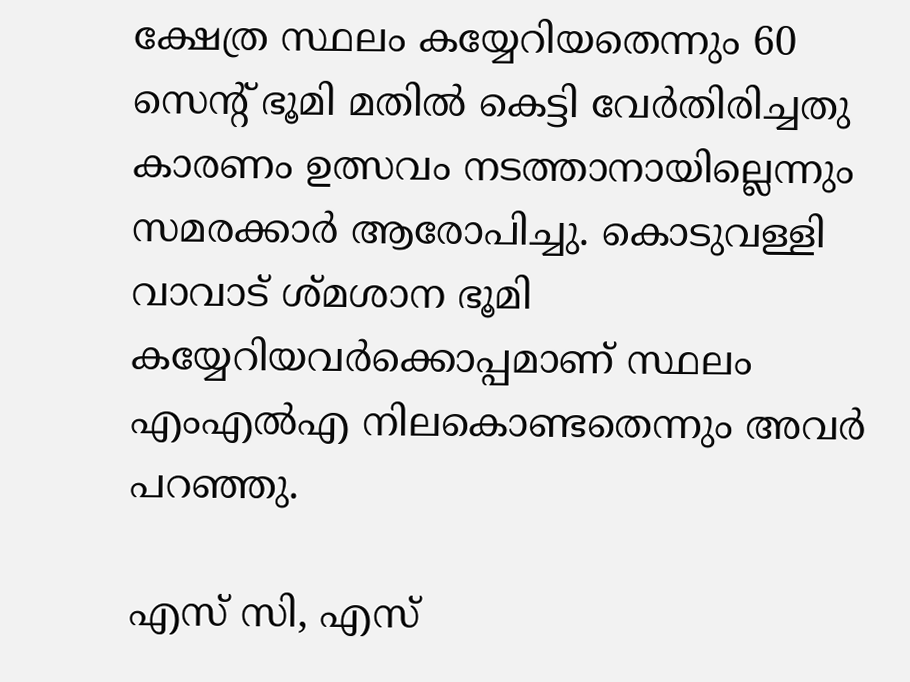ക്ഷേത്ര സ്ഥലം കയ്യേറിയതെന്നും 60 സെന്റ് ഭൂമി മതില്‍ കെട്ടി വേര്‍തിരിച്ചതു കാരണം ഉത്സവം നടത്താനായില്ലെന്നും സമരക്കാര്‍ ആരോപിച്ചു. കൊടുവള്ളി വാവാട് ശ്മശാന ഭൂമി കയ്യേറിയവര്‍ക്കൊപ്പമാണ് സ്ഥലം എംഎല്‍എ നിലകൊണ്ടതെന്നും അവര്‍ പറഞ്ഞു.

എസ് സി, എസ്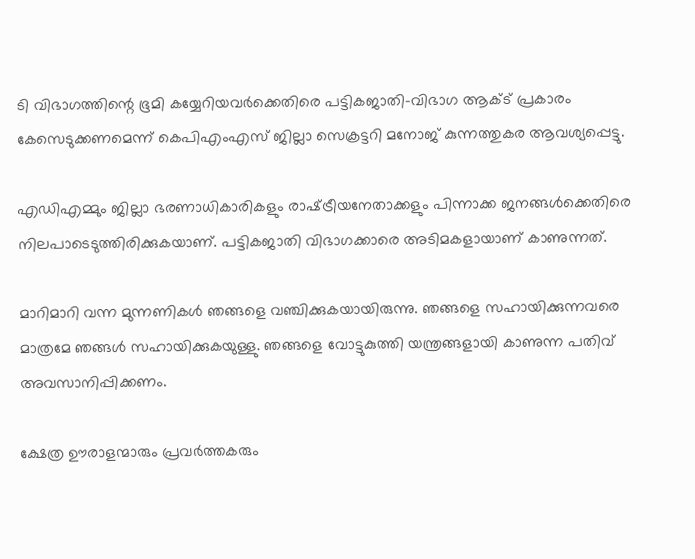ടി വിഭാഗത്തിന്റെ ഭൂമി കയ്യേറിയവര്‍ക്കെതിരെ പട്ടികജാതി-വിഭാഗ ആക്ട് പ്രകാരം കേസെടുക്കണമെന്ന് കെപിഎംഎസ് ജില്ലാ സെക്രട്ടറി മനോജ് കുന്നത്തുകര ആവശ്യപ്പെട്ടു.

എഡിഎമ്മും ജില്ലാ ഭരണാധികാരികളും രാഷ്‌ട്രീയനേതാക്കളും പിന്നാക്ക ജനങ്ങള്‍ക്കെതിരെ നിലപാടെടുത്തിരിക്കുകയാണ്. പട്ടികജാതി വിഭാഗക്കാരെ അടിമകളായാണ് കാണുന്നത്.

മാറിമാറി വന്ന മുന്നണികള്‍ ഞങ്ങളെ വഞ്ചിക്കുകയായിരുന്നു. ഞങ്ങളെ സഹായിക്കുന്നവരെ മാത്രമേ ഞങ്ങള്‍ സഹായിക്കുകയുള്ളു. ഞങ്ങളെ വോട്ടുകുത്തി യന്ത്രങ്ങളായി കാണുന്ന പതിവ് അവസാനിപ്പിക്കണം.

ക്ഷേത്ര ഊരാളന്മാരും പ്രവര്‍ത്തകരും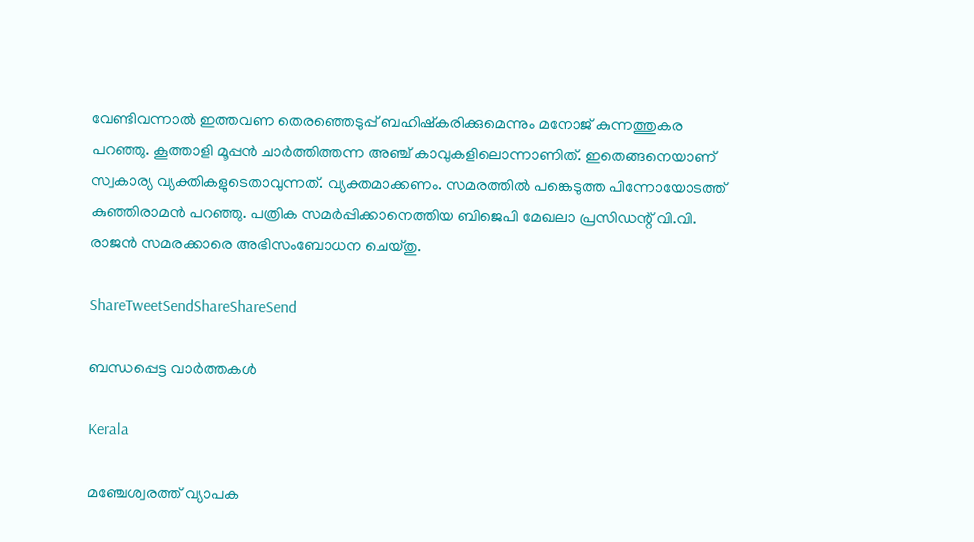വേണ്ടിവന്നാല്‍ ഇത്തവണ തെരഞ്ഞെടുപ്പ് ബഹിഷ്‌കരിക്കുമെന്നും മനോജ് കുന്നത്തുകര പറഞ്ഞു. കൂത്താളി മൂപ്പന്‍ ചാര്‍ത്തിത്തന്ന അഞ്ച് കാവുകളിലൊന്നാണിത്. ഇതെങ്ങനെയാണ് സ്വകാര്യ വ്യക്തികളുടെതാവുന്നത്. വ്യക്തമാക്കണം. സമരത്തില്‍ പങ്കെടുത്ത പിന്നോയോടത്ത് കുഞ്ഞിരാമന്‍ പറഞ്ഞു. പത്രിക സമര്‍പ്പിക്കാനെത്തിയ ബിജെപി മേഖലാ പ്രസിഡന്റ് വി.വി. രാജന്‍ സമരക്കാരെ അഭിസംബോധന ചെയ്തു.

ShareTweetSendShareShareSend

ബന്ധപ്പെട്ട വാര്‍ത്തകള്‍

Kerala

മഞ്ചേശ്വരത്ത് വ്യാപക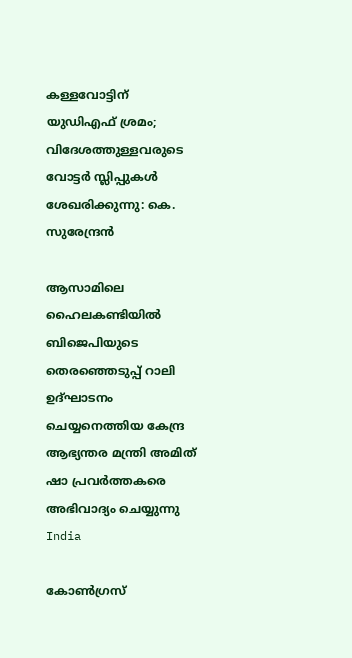കള്ളവോട്ടിന് യുഡിഎഫ് ശ്രമം; വിദേശത്തുള്ളവരുടെ വോട്ടർ സ്ലിപ്പുകൾ ശേഖരിക്കുന്നു: കെ. സുരേന്ദ്രൻ

ആസാമിലെ ഹൈലകണ്ടിയില്‍ ബിജെപിയുടെ തെരഞ്ഞെടുപ്പ് റാലി ഉദ്ഘാടനം ചെയ്യനെത്തിയ കേന്ദ്ര ആഭ്യന്തര മന്ത്രി അമിത് ഷാ പ്രവര്‍ത്തകരെ അഭിവാദ്യം ചെയ്യുന്നു
India

കോണ്‍ഗ്രസ്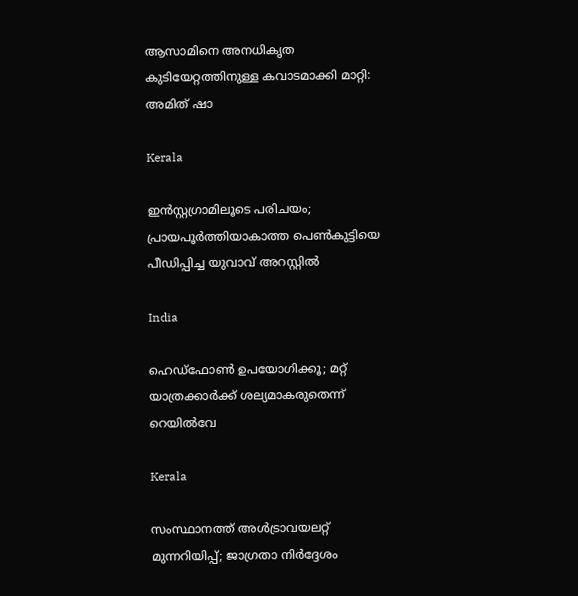ആസാമിനെ അനധികൃത കുടിയേറ്റത്തിനുള്ള കവാടമാക്കി മാറ്റി: അമിത് ഷാ

Kerala

ഇൻസ്റ്റഗ്രാമിലൂടെ പരിചയം; പ്രായപൂർത്തിയാകാത്ത പെൺകുട്ടിയെ പീഡിപ്പിച്ച യുവാവ് അറസ്റ്റിൽ

India

ഹെഡ്ഫോൺ ഉപയോഗിക്കൂ; മറ്റ് യാത്രക്കാർക്ക് ശല്യമാകരുതെന്ന് റെയിൽവേ

Kerala

സംസ്ഥാനത്ത് അൾട്രാവയലറ്റ് മുന്നറിയിപ്പ്; ജാഗ്രതാ നിര്‍ദ്ദേശം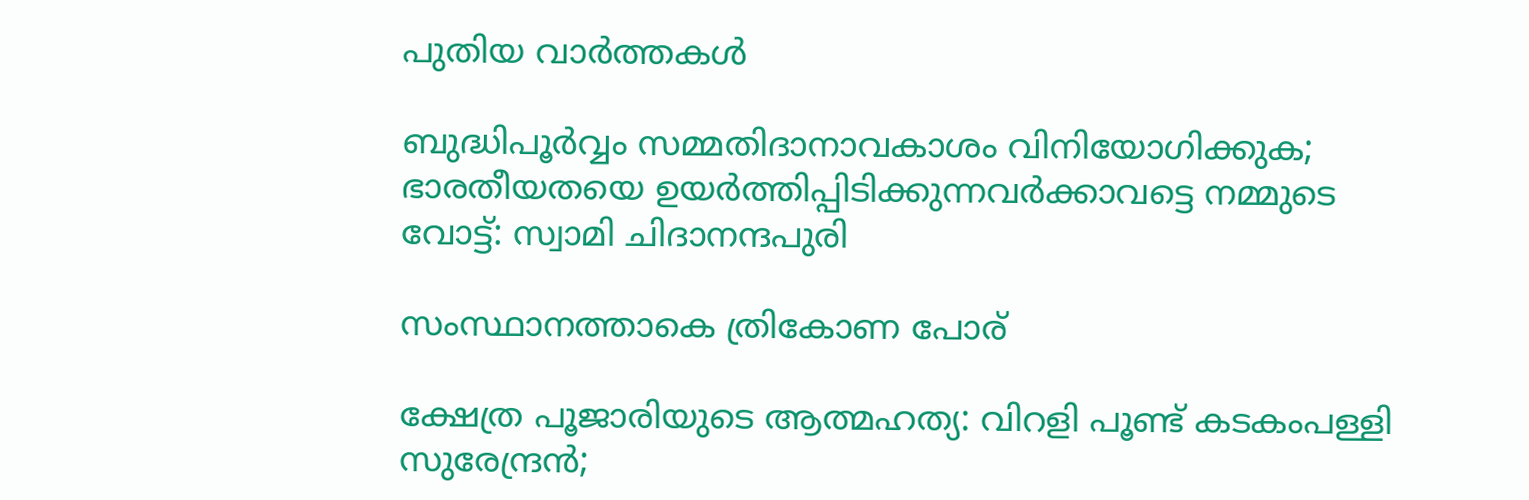പുതിയ വാര്‍ത്തകള്‍

ബുദ്ധിപൂർവ്വം സമ്മതിദാനാവകാശം വിനിയോഗിക്കുക; ഭാരതീയതയെ ഉയർത്തിപ്പിടിക്കുന്നവർക്കാവട്ടെ നമ്മുടെ വോട്ട്: സ്വാമി ചിദാനന്ദപുരി

സംസ്ഥാനത്താകെ ത്രികോണ പോര്

ക്ഷേത്ര പൂജാരിയുടെ ആത്മഹത്യ: വിറളി പൂണ്ട് കടകംപള്ളി സുരേന്ദ്രന്‍;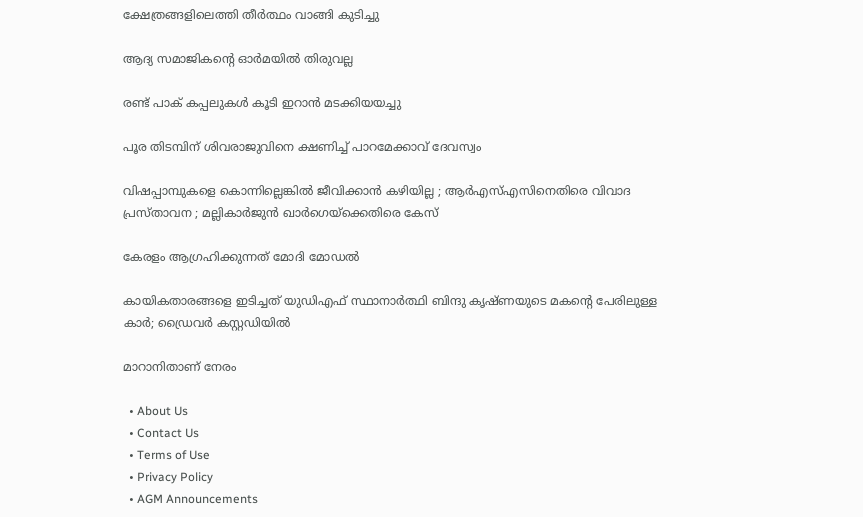ക്ഷേത്രങ്ങളിലെത്തി തീര്‍ത്ഥം വാങ്ങി കുടിച്ചു

ആദ്യ സമാജികന്റെ ഓര്‍മയില്‍ തിരുവല്ല

രണ്ട് പാക് കപ്പലുകള്‍ കൂടി ഇറാന്‍ മടക്കിയയച്ചു

പൂര തിടമ്പിന് ശിവരാജുവിനെ ക്ഷണിച്ച് പാറമേക്കാവ് ദേവസ്വം

വിഷപ്പാമ്പുകളെ കൊന്നില്ലെങ്കിൽ ജീവിക്കാൻ കഴിയില്ല ; ആർ‌എസ്‌എസിനെതിരെ വിവാദ പ്രസ്താവന ; മല്ലികാർജുൻ ഖാർഗെയ്‌ക്കെതിരെ കേസ്

കേരളം ആഗ്രഹിക്കുന്നത് മോദി മോഡല്‍

കായികതാരങ്ങളെ ഇടിച്ചത് യുഡിഎഫ് സ്ഥാനാർത്ഥി ബിന്ദു കൃഷ്‌ണയുടെ മകന്റെ പേരിലുള്ള കാർ; ഡ്രൈവർ കസ്റ്റഡിയിൽ

മാറാനിതാണ് നേരം

  • About Us
  • Contact Us
  • Terms of Use
  • Privacy Policy
  • AGM Announcements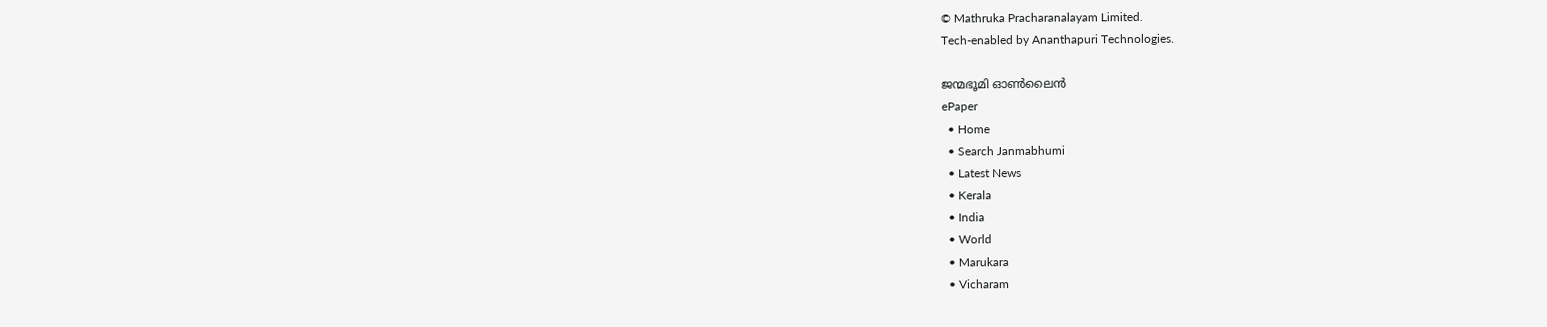© Mathruka Pracharanalayam Limited.
Tech-enabled by Ananthapuri Technologies.

ജന്മഭൂമി ഓണ്‍ലൈന്‍
ePaper
  • Home
  • Search Janmabhumi
  • Latest News
  • Kerala
  • India
  • World
  • Marukara
  • Vicharam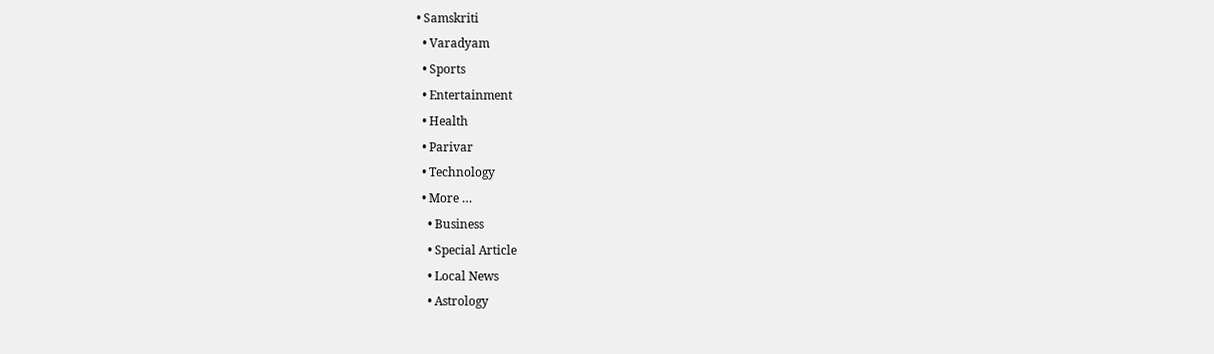• Samskriti
  • Varadyam
  • Sports
  • Entertainment
  • Health
  • Parivar
  • Technology
  • More …
    • Business
    • Special Article
    • Local News
    • Astrology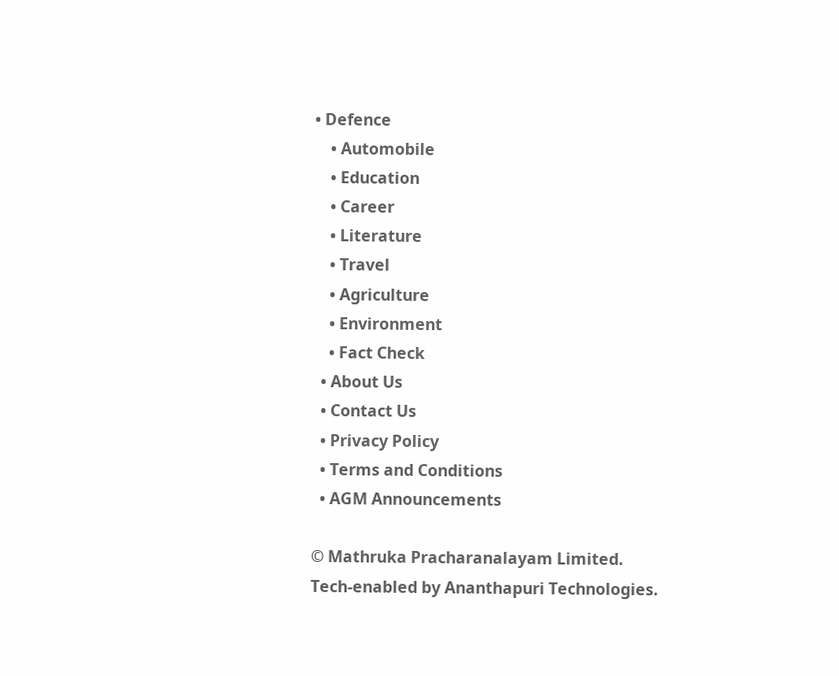• Defence
    • Automobile
    • Education
    • Career
    • Literature
    • Travel
    • Agriculture
    • Environment
    • Fact Check
  • About Us
  • Contact Us
  • Privacy Policy
  • Terms and Conditions
  • AGM Announcements

© Mathruka Pracharanalayam Limited.
Tech-enabled by Ananthapuri Technologies.